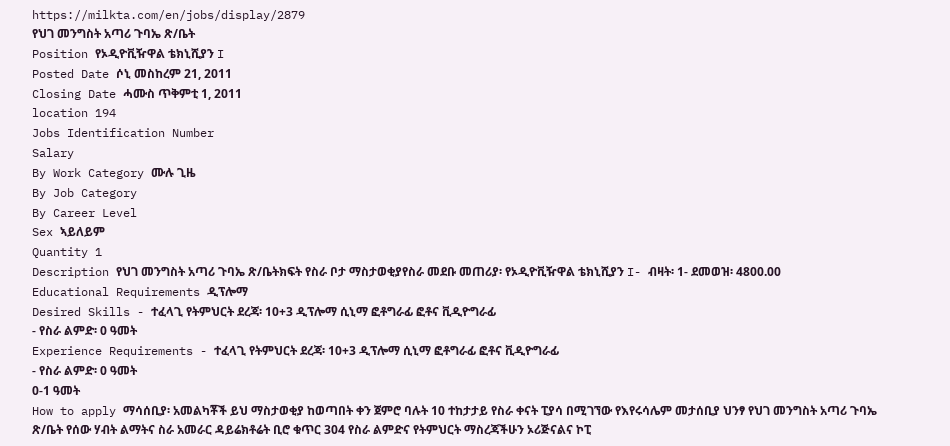https://milkta.com/en/jobs/display/2879
የህገ መንግስት አጣሪ ጉባኤ ጽ/ቤት
Position የኦዲዮቪዥዋል ቴክኒሺያን I
Posted Date ሶኒ መስከረም 21, 2011
Closing Date ሓሙስ ጥቅምቲ 1, 2011
location 194
Jobs Identification Number
Salary
By Work Category ሙሉ ጊዜ
By Job Category
By Career Level
Sex ኣይለይም
Quantity 1
Description የህገ መንግስት አጣሪ ጉባኤ ጽ/ቤትክፍት የስራ ቦታ ማስታወቂያየስራ መደቡ መጠሪያ፡ የኦዲዮቪዥዋል ቴክኒሺያን I- ብዛት፡ 1- ደመወዝ፡ 4800.00
Educational Requirements ዲፕሎማ
Desired Skills - ተፈላጊ የትምህርት ደረጃ፡ 10+3 ዲፕሎማ ሲኒማ ፎቶግራፊ ፎቶና ቪዲዮግራፊ
- የስራ ልምድ፡ 0 ዓመት
Experience Requirements - ተፈላጊ የትምህርት ደረጃ፡ 10+3 ዲፕሎማ ሲኒማ ፎቶግራፊ ፎቶና ቪዲዮግራፊ
- የስራ ልምድ፡ 0 ዓመት
0-1 ዓመት
How to apply ማሳሰቢያ፡ አመልካቾች ይህ ማስታወቂያ ከወጣበት ቀን ጀምሮ ባሉት 10 ተከታታይ የስራ ቀናት ፒያሳ በሚገኘው የእየሩሳሌም መታሰቢያ ህንፃ የህገ መንግስት አጣሪ ጉባኤ ጽ/ቤት የሰው ሃብት ልማትና ስራ አመራር ዳይሬክቶሬት ቢሮ ቁጥር 304 የስራ ልምድና የትምህርት ማስረጃችሁን ኦሪጅናልና ኮፒ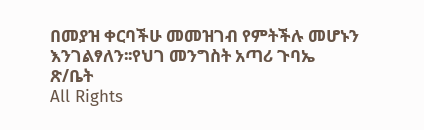በመያዝ ቀርባችሁ መመዝገብ የምትችሉ መሆኑን እንገልፃለን፡፡የህገ መንግስት አጣሪ ጉባኤ ጽ/ቤት
All Rights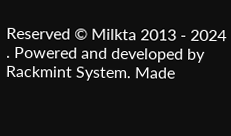Reserved © Milkta 2013 - 2024 . Powered and developed by Rackmint System. Made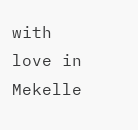with love in Mekelle